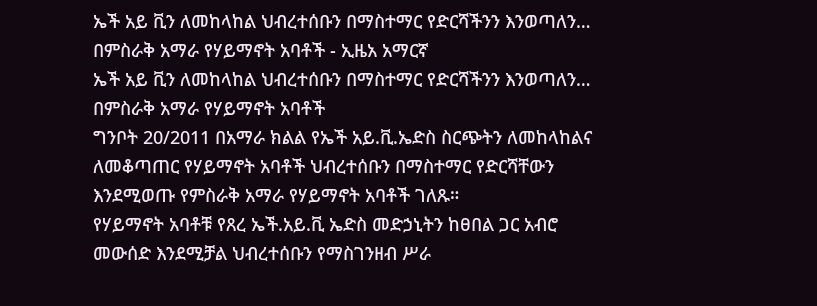ኤች አይ ቪን ለመከላከል ህብረተሰቡን በማስተማር የድርሻችንን እንወጣለን… በምስራቅ አማራ የሃይማኖት አባቶች - ኢዜአ አማርኛ
ኤች አይ ቪን ለመከላከል ህብረተሰቡን በማስተማር የድርሻችንን እንወጣለን… በምስራቅ አማራ የሃይማኖት አባቶች
ግንቦት 20/2011 በአማራ ክልል የኤች አይ.ቪ.ኤድስ ስርጭትን ለመከላከልና ለመቆጣጠር የሃይማኖት አባቶች ህብረተሰቡን በማስተማር የድርሻቸውን እንደሚወጡ የምስራቅ አማራ የሃይማኖት አባቶች ገለጹ።
የሃይማኖት አባቶቹ የጸረ ኤች.አይ.ቪ ኤድስ መድኃኒትን ከፀበል ጋር አብሮ መውሰድ እንደሚቻል ህብረተሰቡን የማስገንዘብ ሥራ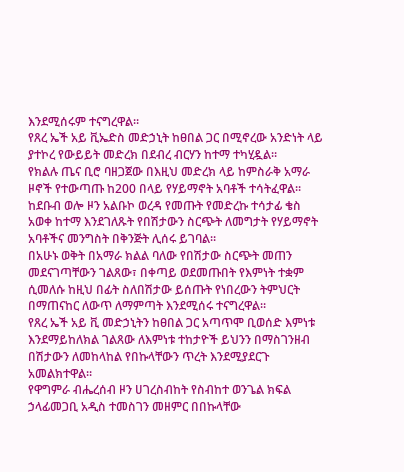እንደሚሰሩም ተናግረዋል።
የጸረ ኤች አይ ቪኤድስ መድኃኒት ከፀበል ጋር በሚኖረው አንድነት ላይ ያተኮረ የውይይት መድረክ በደብረ ብርሃን ከተማ ተካሂዷል።
የክልሉ ጤና ቢሮ ባዘጋጀው በእዚህ መድረክ ላይ ከምስራቅ አማራ ዞኖች የተውጣጡ ከ200 በላይ የሃይማኖት አባቶች ተሳትፈዋል።
ከደቡብ ወሎ ዞን አልቡኮ ወረዳ የመጡት የመድረኩ ተሳታፊ ቄስ አወቀ ከተማ እንደገለጹት የበሽታውን ስርጭት ለመግታት የሃይማኖት አባቶችና መንግስት በቅንጅት ሊሰሩ ይገባል።
በአሁኑ ወቅት በአማራ ክልል ባለው የበሽታው ስርጭት መጠን መደናገጣቸውን ገልጸው፣ በቀጣይ ወደመጡበት የእምነት ተቋም ሲመለሱ ከዚህ በፊት ስለበሽታው ይሰጡት የነበረውን ትምህርት በማጠናከር ለውጥ ለማምጣት እንደሚሰሩ ተናግረዋል።
የጸረ ኤች አይ ቪ መድኃኒትን ከፀበል ጋር አጣጥሞ ቢወሰድ እምነቱ እንደማይከለክል ገልጸው ለእምነቱ ተከታዮች ይህንን በማስገንዘብ በሽታውን ለመከላከል የበኩላቸውን ጥረት እንደሚያደርጉ አመልክተዋል።
የዋግምራ ብሔረሰብ ዞን ሀገረስብከት የስብከተ ወንጌል ክፍል ኃላፊመጋቢ አዲስ ተመስገን መዘምር በበኩላቸው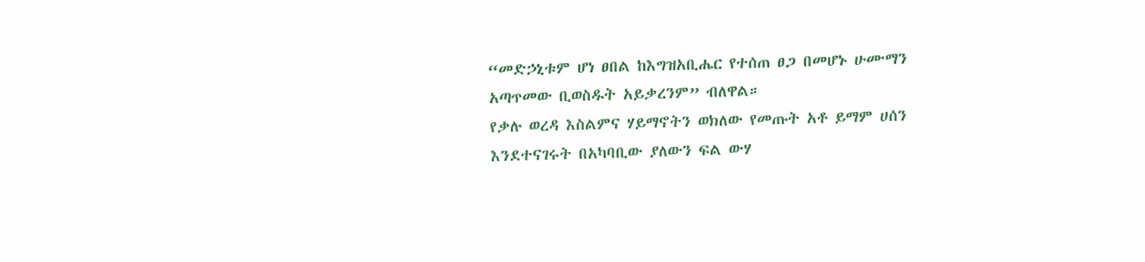“መድኃኒቱም ሆነ ፀበል ከእግዝአቢሔር የተሰጠ ፀጋ በመሆኑ ሁሙማን አጣጥመው ቢወስዱት አይቃረንም” ብለዋል።
የቃሉ ወረዳ እስልምና ሃይማኖትን ወክለው የመጡት አቶ ይማም ሀሰን እንደተናገሩት በአካባቢው ያለውን ፍል ውሃ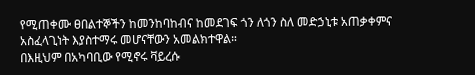የሚጠቀሙ ፀበልተኞችን ከመንከባከብና ከመደገፍ ጎን ለጎን ስለ መድኃኒቱ አጠቃቀምና አስፈላጊነት እያስተማሩ መሆናቸውን አመልክተዋል።
በእዚህም በአካባቢው የሚኖሩ ቫይረሱ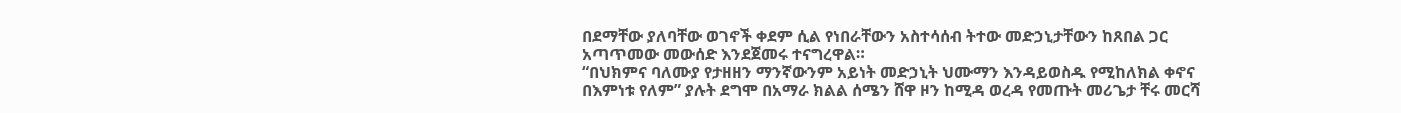በደማቸው ያለባቸው ወገኖች ቀደም ሲል የነበራቸውን አስተሳሰብ ትተው መድኃኒታቸውን ከጸበል ጋር አጣጥመው መውሰድ እንደጀመሩ ተናግረዋል።
“በህክምና ባለሙያ የታዘዘን ማንኛውንም አይነት መድኃኒት ህሙማን እንዳይወስዱ የሚከለክል ቀኖና በእምነቱ የለም” ያሉት ደግሞ በአማራ ክልል ሰሜን ሸዋ ዞን ከሚዳ ወረዳ የመጡት መሪጌታ ቸሩ መርሻ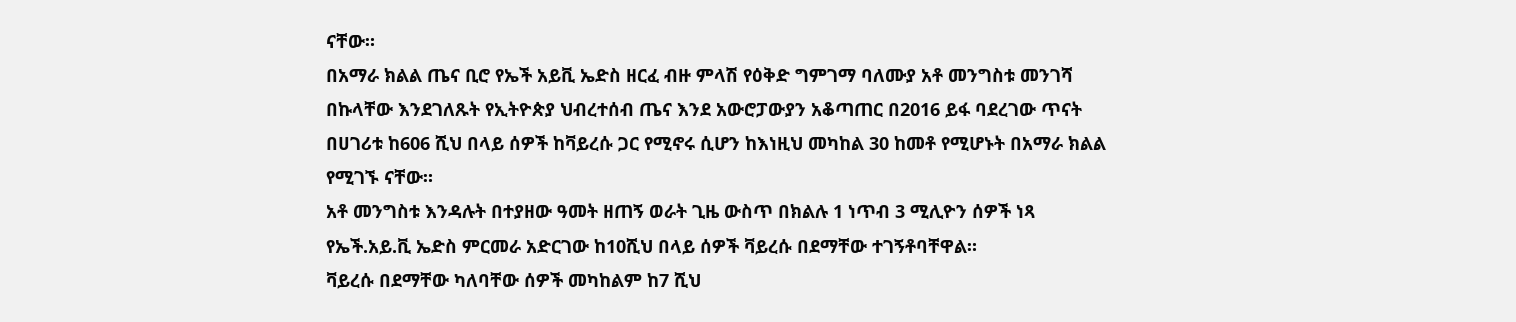ናቸው።
በአማራ ክልል ጤና ቢሮ የኤች አይቪ ኤድስ ዘርፈ ብዙ ምላሽ የዕቅድ ግምገማ ባለሙያ አቶ መንግስቱ መንገሻ በኩላቸው እንደገለጹት የኢትዮጵያ ህብረተሰብ ጤና እንደ አውሮፓውያን አቆጣጠር በ2016 ይፋ ባደረገው ጥናት በሀገሪቱ ከ606 ሺህ በላይ ሰዎች ከቫይረሱ ጋር የሚኖሩ ሲሆን ከእነዚህ መካከል 30 ከመቶ የሚሆኑት በአማራ ክልል የሚገኙ ናቸው።
አቶ መንግስቱ እንዳሉት በተያዘው ዓመት ዘጠኝ ወራት ጊዜ ውስጥ በክልሉ 1 ነጥብ 3 ሚሊዮን ሰዎች ነጻ የኤች.አይ.ቪ ኤድስ ምርመራ አድርገው ከ10ሺህ በላይ ሰዎች ቫይረሱ በደማቸው ተገኝቶባቸዋል።
ቫይረሱ በደማቸው ካለባቸው ሰዎች መካከልም ከ7 ሺህ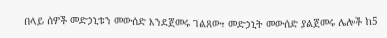በላይ ሰዎች መድኃኒቱን መውሰድ እንደጀመሩ ገልጸው፣ መድኃኒት መውሰድ ያልጀመሩ ሌሎች ከ5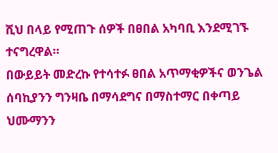ሺህ በላይ የሚጠጉ ሰዎች በፀበል አካባቢ እንደሚገኙ ተናግረዋል።
በውይይት መድረኩ የተሳተፉ ፀበል አጥማቂዎችና ወንጌል ሰባኪያንን ግንዛቤ በማሳደግና በማስተማር በቀጣይ ህሙማንን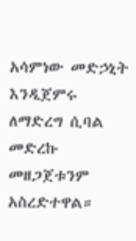አሳምነው መድኃኒት እንዲጀምሩ ለማድረግ ሲባል መድረኩ መዘጋጀቱንም አስረድተዋል።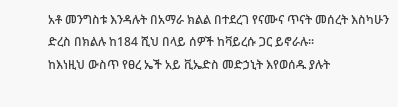አቶ መንግስቱ እንዳሉት በአማራ ክልል በተደረገ የናሙና ጥናት መሰረት እስካሁን ድረስ በክልሉ ከ184 ሺህ በላይ ሰዎች ከቫይረሱ ጋር ይኖራሉ።
ከእነዚህ ውስጥ የፀረ ኤች አይ ቪኤድስ መድኃኒት እየወሰዱ ያሉት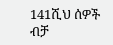141ሺህ ሰዎች ብቻ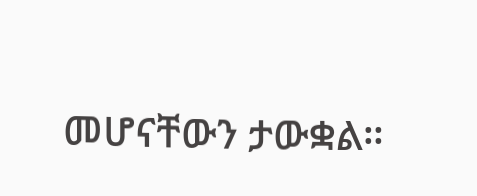መሆናቸውን ታውቋል።